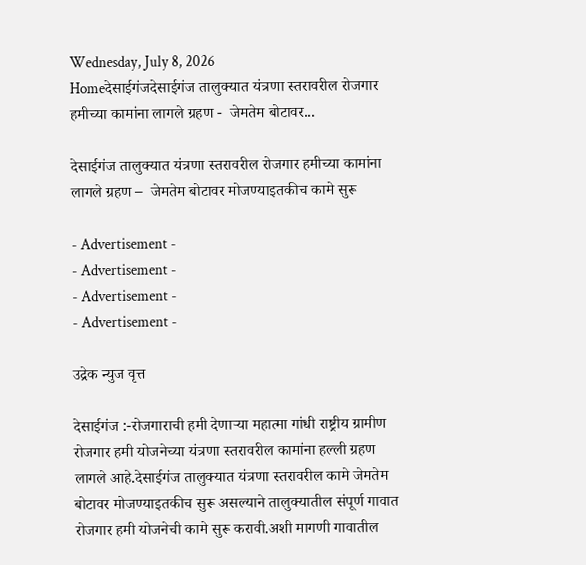Wednesday, July 8, 2026
Homeदेसाईगंजदेसाईगंज तालुक्यात यंत्रणा स्तरावरील रोजगार हमीच्या कामांना लागले ग्रहण -  जेमतेम बोटावर...

देसाईगंज तालुक्यात यंत्रणा स्तरावरील रोजगार हमीच्या कामांना लागले ग्रहण –  जेमतेम बोटावर मोजण्याइतकीच कामे सुरू

- Advertisement -
- Advertisement -
- Advertisement -
- Advertisement -

उद्रेक न्युज वृत्त

देसाईगंज :-रोजगाराची हमी देणाऱ्या महात्मा गांधी राष्ट्रीय ग्रामीण रोजगार हमी योजनेच्या यंत्रणा स्तरावरील कामांना हल्ली ग्रहण लागले आहे.देसाईगंज तालुक्यात यंत्रणा स्तरावरील कामे जेमतेम बोटावर मोजण्याइतकीच सुरू असल्याने तालुक्यातील संपूर्ण गावात रोजगार हमी योजनेची कामे सुरू करावी.अशी मागणी गावातील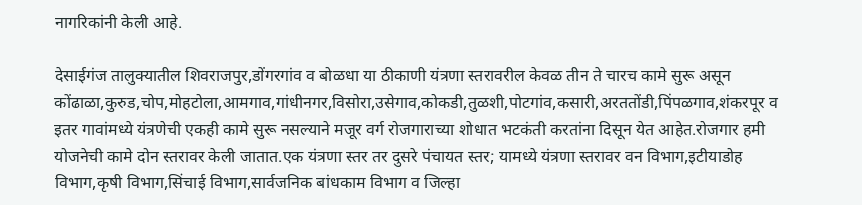नागरिकांनी केली आहे.

देसाईगंज तालुक्यातील शिवराजपुर,डोंगरगांव व बोळधा या ठीकाणी यंत्रणा स्तरावरील केवळ तीन ते चारच कामे सुरू असून कोंढाळा,कुरुड,चोप,मोहटोला,आमगाव,गांधीनगर,विसोरा,उसेगाव,कोकडी,तुळशी,पोटगांव,कसारी,अरततोंडी,पिंपळगाव,शंकरपूर व इतर गावांमध्ये यंत्रणेची एकही कामे सुरू नसल्याने मजूर वर्ग रोजगाराच्या शोधात भटकंती करतांना दिसून येत आहेत.रोजगार हमी योजनेची कामे दोन स्तरावर केली जातात.एक यंत्रणा स्तर तर दुसरे पंचायत स्तर; यामध्ये यंत्रणा स्तरावर वन विभाग,इटीयाडोह विभाग,कृषी विभाग,सिंचाई विभाग,सार्वजनिक बांधकाम विभाग व जिल्हा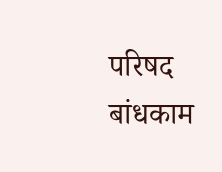परिषद बांधकाम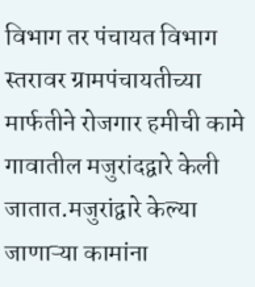विभाग तर पंचायत विभाग स्तरावर ग्रामपंचायतीच्या मार्फतीने रोजगार हमीची कामे गावातील मजुरांदद्वारे केली जातात.मजुरांद्वारे केल्या जाणाऱ्या कामांना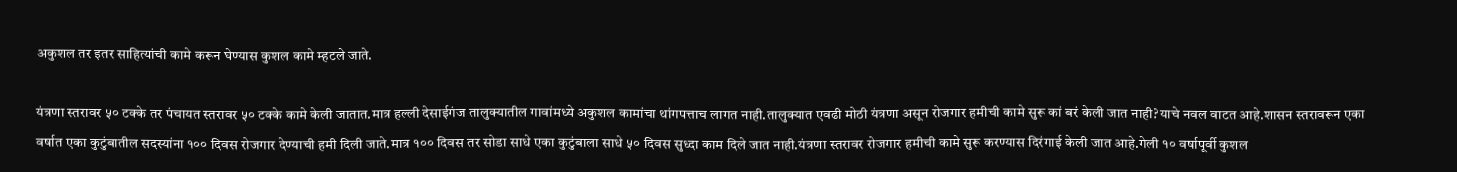अकुशल तर इतर साहित्यांची कामे करून घेण्यास कुशल कामे म्हटले जाते.

यंत्रणा स्तरावर ५० टक्के तर पंचायत स्तरावर ५० टक्के कामे केली जातात.मात्र हल्ली देसाईगंज तालुक्यातील गावांमध्ये अकुशल कामांचा थांगपत्ताच लागत नाही.तालुक्यात एवढी मोठी यंत्रणा असून रोजगार हमीची कामे सुरू कां बरं केली जात नाही?याचे नवल वाटत आहे.शासन स्तरावरून एका वर्षात एका कुटुंबातील सदस्यांना १०० दिवस रोजगार देण्याची हमी दिली जाते.मात्र १०० दिवस तर सोडा साधे एका कुटुंबाला साधे ५० दिवस सुध्दा काम दिले जात नाही.यंत्रणा स्तरावर रोजगार हमीची कामे सुरू करण्यास दिरंगाई केली जात आहे.गेली १० वर्षापूर्वी कुशल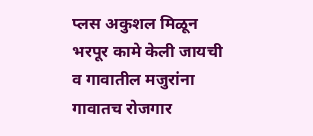प्लस अकुशल मिळून भरपूर कामे केली जायची व गावातील मजुरांना गावातच रोजगार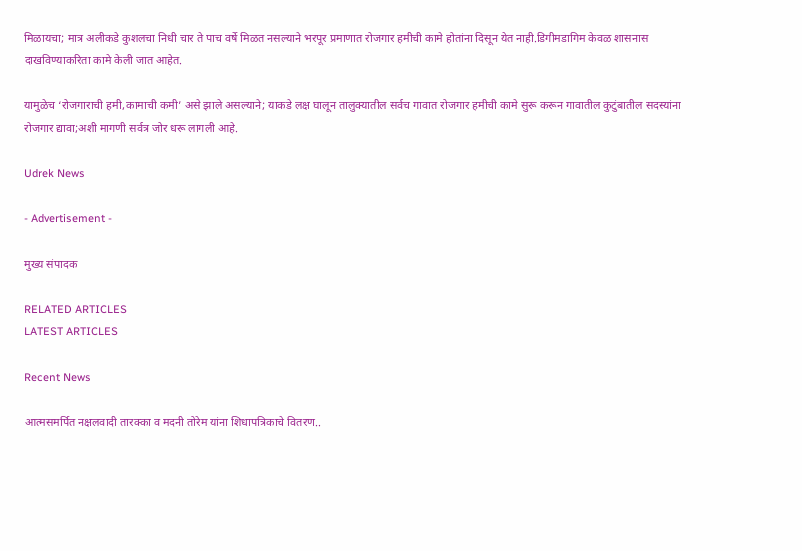मिळायचा; मात्र अलीकडे कुशलचा निधी चार ते पाच वर्षे मिळत नसल्याने भरपूर प्रमाणात रोजगार हमीची कामे होतांना दिसून येत नाही.डिगीमडागिम केवळ शासनास दाखविण्याकरिता कामे केली जात आहेत.

यामुळेच ‘रोजगाराची हमी,कामाची कमी’ असे झाले असल्याने; याकडे लक्ष घालून तालुक्यातील सर्वच गावात रोजगार हमीची कामे सुरू करून गावातील कुटुंबातील सदस्यांना रोजगार द्यावा;अशी मागणी सर्वत्र जोर धरू लागली आहे.

Udrek News

- Advertisement -

मुख्य संपादक

RELATED ARTICLES
LATEST ARTICLES

Recent News

आत्मसमर्पित नक्षलवादी तारक्का व मदनी तोरेम यांना शिधापत्रिकाचे वितरण..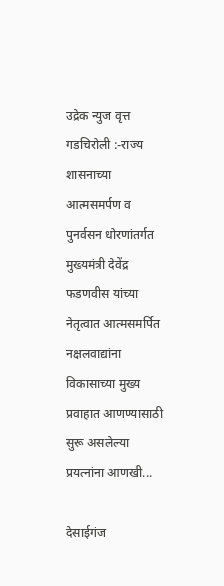उद्रेक न्युज वृत्त  गडचिरोली :-राज्य शासनाच्या आत्मसमर्पण व पुनर्वसन धोरणांतर्गत मुख्यमंत्री देवेंद्र फडणवीस यांच्या नेतृत्वात आत्मसमर्पित नक्षलवाद्यांना विकासाच्या मुख्य प्रवाहात आणण्यासाठी सुरू असलेल्या प्रयत्नांना आणखी...

देसाईगंज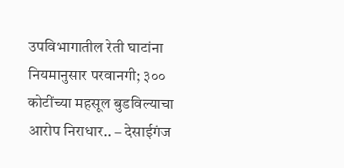उपविभागातील रेती घाटांना नियमानुसार परवानगी; ३०० कोटींच्या महसूल बुडविल्याचा आरोप निराधार.. – देसाईगंज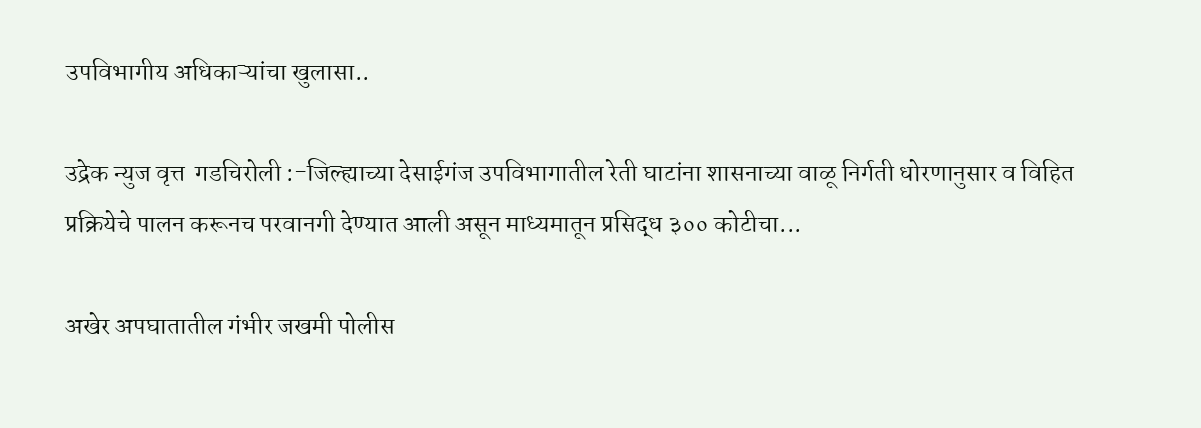उपविभागीय अधिकाऱ्यांचा खुलासा..

उद्रेक न्युज वृत्त  गडचिरोली :-जिल्ह्याच्या देसाईगंज उपविभागातील रेती घाटांना शासनाच्या वाळू निर्गती धोरणानुसार व विहित प्रक्रियेचे पालन करूनच परवानगी देण्यात आली असून माध्यमातून प्रसिद्ध ३०० कोटीचा...

अखेर अपघातातील गंभीर जखमी पोलीस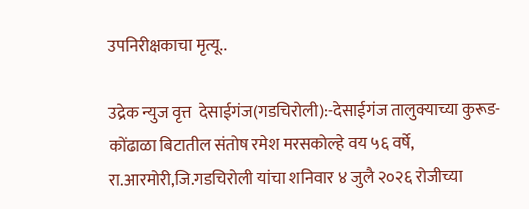उपनिरीक्षकाचा मृत्यू..

उद्रेक न्युज वृत्त  देसाईगंज(गडचिरोली):-देसाईगंज तालुक्याच्या कुरूड-कोंढाळा बिटातील संतोष रमेश मरसकोल्हे वय ५६ वर्षे, रा.आरमोरी,जि.गडचिरोली यांचा शनिवार ४ जुलै २०२६ रोजीच्या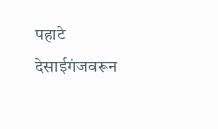पहाटे देसाईगंजवरून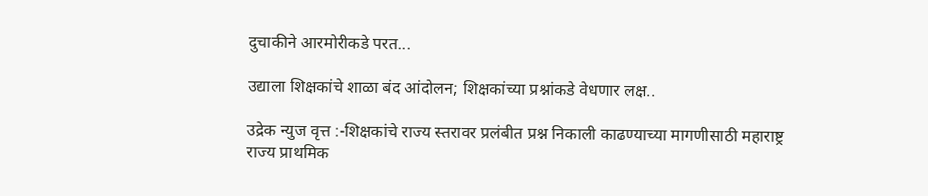दुचाकीने आरमोरीकडे परत...

उद्याला शिक्षकांचे शाळा बंद आंदोलन; शिक्षकांच्या प्रश्नांकडे वेधणार लक्ष..

उद्रेक न्युज वृत्त :-शिक्षकांचे राज्य स्तरावर प्रलंबीत प्रश्न निकाली काढण्याच्या मागणीसाठी महाराष्ट्र राज्य प्राथमिक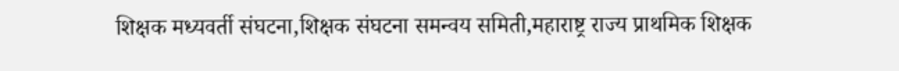शिक्षक मध्यवर्ती संघटना,शिक्षक संघटना समन्वय समिती,महाराष्ट्र राज्य प्राथमिक शिक्षक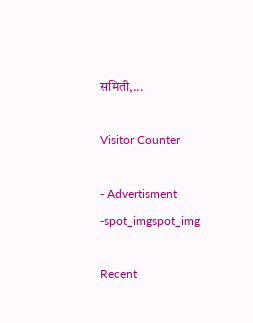समिती,...

Visitor Counter

- Advertisment -spot_imgspot_img

Recent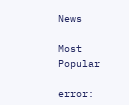News

Most Popular

error: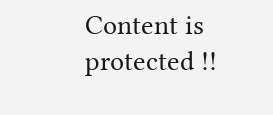Content is protected !!